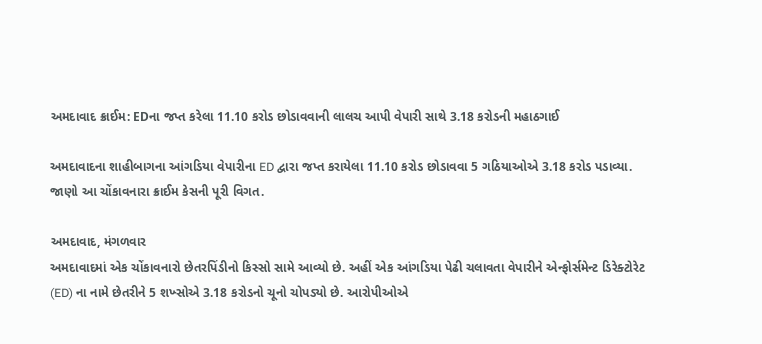અમદાવાદ ક્રાઈમ: EDના જપ્ત કરેલા 11.10 કરોડ છોડાવવાની લાલચ આપી વેપારી સાથે 3.18 કરોડની મહાઠગાઈ

અમદાવાદના શાહીબાગના આંગડિયા વેપારીના ED દ્વારા જપ્ત કરાયેલા 11.10 કરોડ છોડાવવા 5 ગઠિયાઓએ 3.18 કરોડ પડાવ્યા. જાણો આ ચોંકાવનારા ક્રાઈમ કેસની પૂરી વિગત.

અમદાવાદ, મંગળવાર
અમદાવાદમાં એક ચોંકાવનારો છેતરપિંડીનો કિસ્સો સામે આવ્યો છે. અહીં એક આંગડિયા પેઢી ચલાવતા વેપારીને એન્ફોર્સમેન્ટ ડિરેક્ટોરેટ (ED) ના નામે છેતરીને 5 શખ્સોએ 3.18 કરોડનો ચૂનો ચોપડ્યો છે. આરોપીઓએ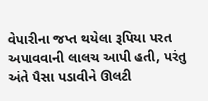વેપારીના જપ્ત થયેલા રૂપિયા પરત અપાવવાની લાલચ આપી હતી, પરંતુ અંતે પૈસા પડાવીને ઊલટી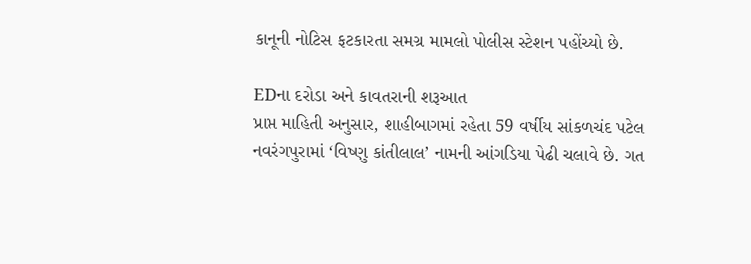કાનૂની નોટિસ ફટકારતા સમગ્ર મામલો પોલીસ સ્ટેશન પહોંચ્યો છે.

EDના દરોડા અને કાવતરાની શરૂઆત
પ્રાપ્ત માહિતી અનુસાર, શાહીબાગમાં રહેતા 59 વર્ષીય સાંકળચંદ પટેલ નવરંગપુરામાં ‘વિષ્ણુ કાંતીલાલ’ નામની આંગડિયા પેઢી ચલાવે છે. ગત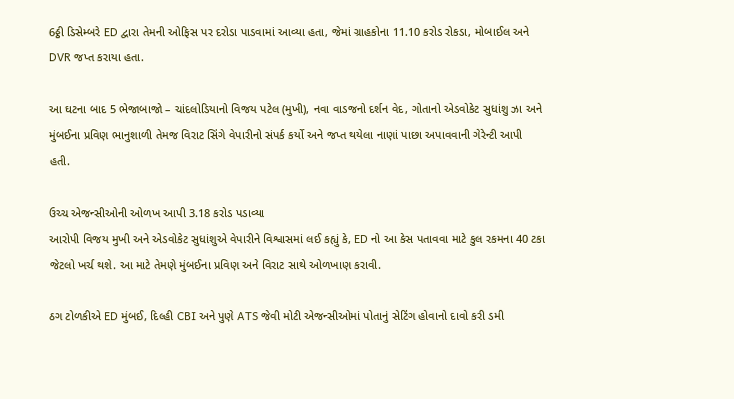6ઠ્ઠી ડિસેમ્બરે ED દ્વારા તેમની ઓફિસ પર દરોડા પાડવામાં આવ્યા હતા, જેમાં ગ્રાહકોના 11.10 કરોડ રોકડા, મોબાઈલ અને DVR જપ્ત કરાયા હતા.

આ ઘટના બાદ 5 ભેજાબાજો – ચાંદલોડિયાનો વિજય પટેલ (મુખી), નવા વાડજનો દર્શન વેદ, ગોતાનો એડવોકેટ સુધાંશુ ઝા અને મુંબઈના પ્રવિણ ભાનુશાળી તેમજ વિરાટ સિંગે વેપારીનો સંપર્ક કર્યો અને જપ્ત થયેલા નાણાં પાછા અપાવવાની ગેરેન્ટી આપી હતી.

ઉચ્ચ એજન્સીઓની ઓળખ આપી 3.18 કરોડ પડાવ્યા
આરોપી વિજય મુખી અને એડવોકેટ સુધાંશુએ વેપારીને વિશ્વાસમાં લઈ કહ્યું કે, ED નો આ કેસ પતાવવા માટે કુલ રકમના 40 ટકા જેટલો ખર્ચ થશે. આ માટે તેમણે મુંબઈના પ્રવિણ અને વિરાટ સાથે ઓળખાણ કરાવી.

ઠગ ટોળકીએ ED મુંબઈ, દિલ્હી CBI અને પુણે ATS જેવી મોટી એજન્સીઓમાં પોતાનું સેટિંગ હોવાનો દાવો કરી ડમી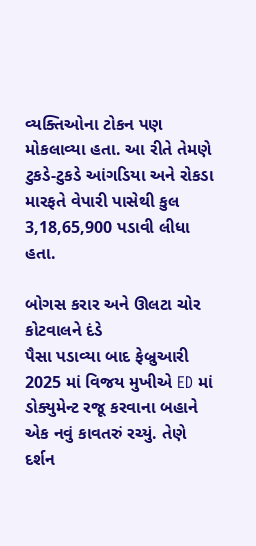વ્યક્તિઓના ટોકન પણ મોકલાવ્યા હતા. આ રીતે તેમણે ટુકડે-ટુકડે આંગડિયા અને રોકડા મારફતે વેપારી પાસેથી કુલ 3,18,65,900 પડાવી લીધા હતા.

બોગસ કરાર અને ઊલટા ચોર કોટવાલને દંડે
પૈસા પડાવ્યા બાદ ફેબ્રુઆરી 2025 માં વિજય મુખીએ ED માં ડોક્યુમેન્ટ રજૂ કરવાના બહાને એક નવું કાવતરું રચ્યું. તેણે દર્શન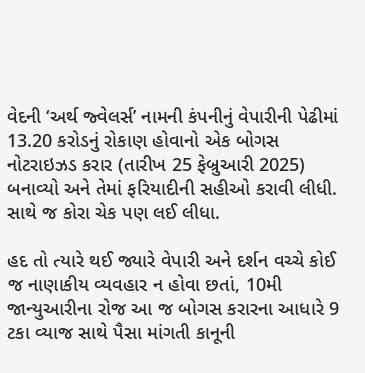વેદની ‘અર્થ જ્વેલર્સ’ નામની કંપનીનું વેપારીની પેઢીમાં 13.20 કરોડનું રોકાણ હોવાનો એક બોગસ નોટરાઇઝડ કરાર (તારીખ 25 ફેબ્રુઆરી 2025) બનાવ્યો અને તેમાં ફરિયાદીની સહીઓ કરાવી લીધી. સાથે જ કોરા ચેક પણ લઈ લીધા.

હદ તો ત્યારે થઈ જ્યારે વેપારી અને દર્શન વચ્ચે કોઈ જ નાણાકીય વ્યવહાર ન હોવા છતાં, 10મી જાન્યુઆરીના રોજ આ જ બોગસ કરારના આધારે 9 ટકા વ્યાજ સાથે પૈસા માંગતી કાનૂની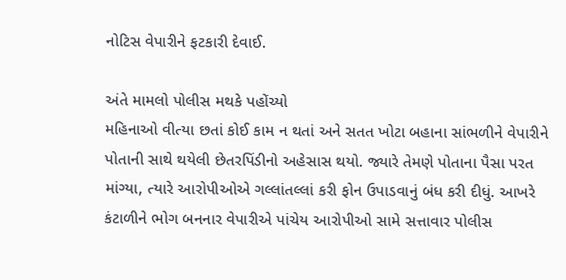નોટિસ વેપારીને ફટકારી દેવાઈ.

અંતે મામલો પોલીસ મથકે પહોંચ્યો
મહિનાઓ વીત્યા છતાં કોઈ કામ ન થતાં અને સતત ખોટા બહાના સાંભળીને વેપારીને પોતાની સાથે થયેલી છેતરપિંડીનો અહેસાસ થયો. જ્યારે તેમણે પોતાના પૈસા પરત માંગ્યા, ત્યારે આરોપીઓએ ગલ્લાંતલ્લાં કરી ફોન ઉપાડવાનું બંધ કરી દીધું. આખરે કંટાળીને ભોગ બનનાર વેપારીએ પાંચેય આરોપીઓ સામે સત્તાવાર પોલીસ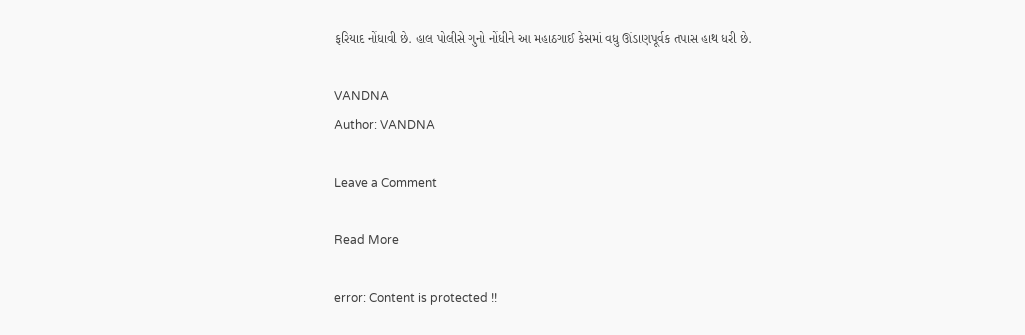ફરિયાદ નોંધાવી છે. હાલ પોલીસે ગુનો નોંધીને આ મહાઠગાઈ કેસમાં વધુ ઊંડાણપૂર્વક તપાસ હાથ ધરી છે.

VANDNA
Author: VANDNA

Leave a Comment

Read More

error: Content is protected !!